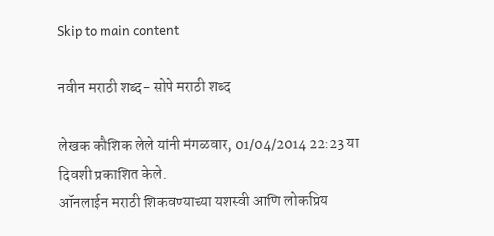Skip to main content

नवीन मराठी शब्द- सोपे मराठी शब्द

लेखक कौशिक लेले यांनी मंगळवार, 01/04/2014 22:23 या दिवशी प्रकाशित केले.
ऑनलाईन मराठी शिकवण्याच्या यशस्वी आणि लोकप्रिय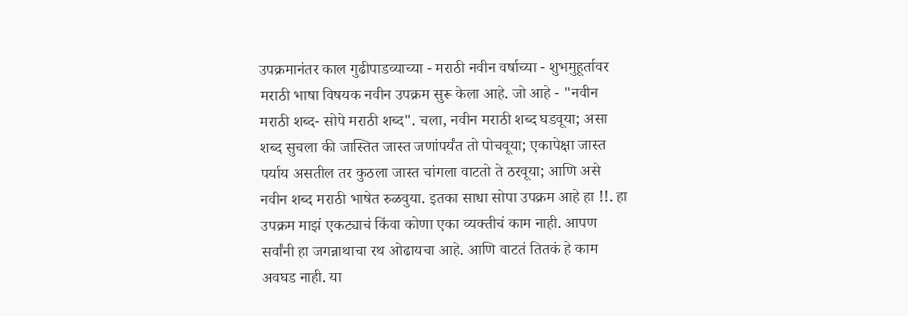उपक्रमानंतर काल गुढीपाडव्याच्या - मराठी नवीन वर्षाच्या - शुभमुहूर्तावर मराठी भाषा विषयक नवीन उपक्रम सुरू केला आहे. जो आहे - "नवीन मराठी शब्द- सोपे मराठी शब्द". चला, नवीन मराठी शब्द घडवूया; असा शब्द सुचला की जास्तित जास्त जणांपर्यंत तो पोचवूया; एकापेक्षा जास्त पर्याय असतील तर कुठला जास्त चांगला वाटतो ते ठरवूया; आणि असे नवीन शब्द मराठी भाषेत रुळवुया. इतका साधा सोपा उपक्रम आहे हा !!. हा उपक्रम माझं एकट्याचं किंवा कोणा एका व्यक्तीचं काम नाही. आपण सर्वांनी हा जगन्नाथाचा रथ ओढायचा आहे. आणि वाटतं तितकं हे काम अवघड नाही. या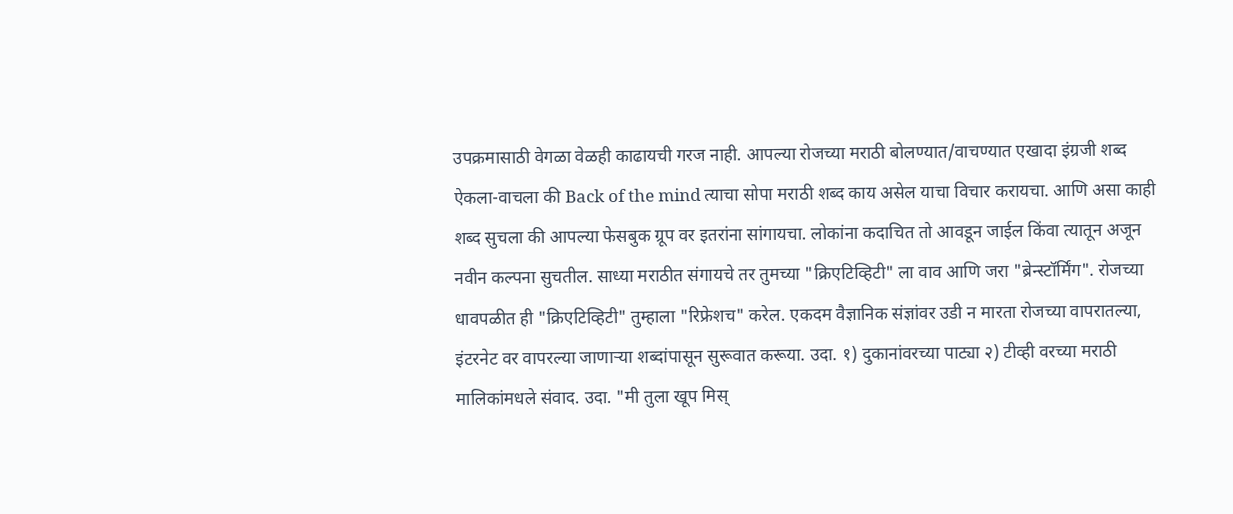उपक्रमासाठी वेगळा वेळही काढायची गरज नाही. आपल्या रोजच्या मराठी बोलण्यात/वाचण्यात एखादा इंग्रजी शब्द ऐकला-वाचला की Back of the mind त्याचा सोपा मराठी शब्द काय असेल याचा विचार करायचा. आणि असा काही शब्द सुचला की आपल्या फेसबुक ग्रूप वर इतरांना सांगायचा. लोकांना कदाचित तो आवडून जाईल किंवा त्यातून अजून नवीन कल्पना सुचतील. साध्या मराठीत संगायचे तर तुमच्या "क्रिएटिव्हिटी" ला वाव आणि जरा "ब्रेन्स्टॉर्मिंग". रोजच्या धावपळीत ही "क्रिएटिव्हिटी" तुम्हाला "रिफ्रेशच" करेल. एकदम वैज्ञानिक संज्ञांवर उडी न मारता रोजच्या वापरातल्या, इंटरनेट वर वापरल्या जाणाऱ्या शब्दांपासून सुरूवात करूया. उदा. १) दुकानांवरच्या पाट्या २) टीव्ही वरच्या मराठी मालिकांमधले संवाद. उदा. "मी तुला खूप मिस्‌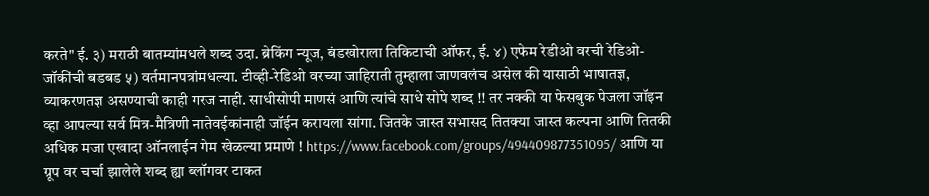करते" ई. ३) मराठी बातम्यांमधले शब्द उदा. ब्रेकिंग न्यूज, बंडखोराला तिकिटाची ऑफर, ई. ४) एफेम रेडीओ वरची रेडिओ-जॉकींची बडबड ५) वर्तमानपत्रांमधल्या. टीव्ही-रेडिओ वरच्या जाहिराती तुम्हाला जाणवलंच असेल की यासाठी भाषातज्ञ, व्याकरणतज्ञ असण्याची काही गरज नाही. साधीसोपी माणसं आणि त्यांचे साधे सोपे शब्द !! तर नक्की या फेसबुक पेजला जॉइन व्हा आपल्या सर्व मित्र-मैत्रिणी नातेवईकांनाही जॉईन करायला सांगा. जितके जास्त सभासद तितक्या जास्त कल्पना आणि तितकी अधिक मजा एखादा ऑनलाईन गेम खेळल्या प्रमाणे ! https://www.facebook.com/groups/494409877351095/ आणि या ग्रूप वर चर्चा झालेले शब्द ह्या ब्लॉगवर टाकत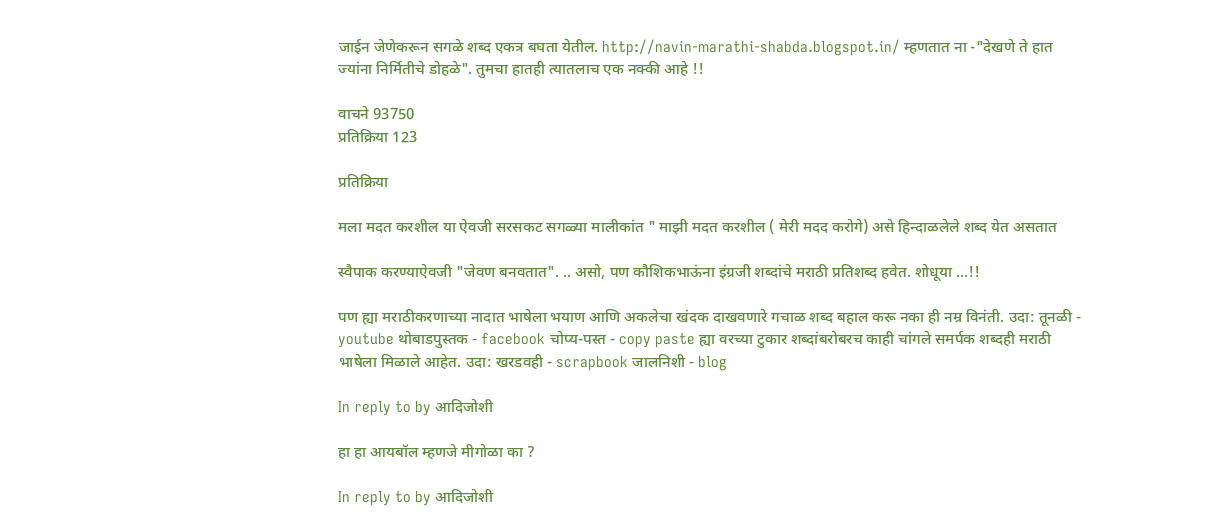जाईन जेणेकरून सगळे शब्द एकत्र बघता येतील. http://navin-marathi-shabda.blogspot.in/ म्हणतात ना -"देखणे ते हात ज्यांना निर्मितीचे डोहळे". तुमचा हातही त्यातलाच एक नक्की आहे !!

वाचने 93750
प्रतिक्रिया 123

प्रतिक्रिया

मला मदत करशील या ऐवजी सरसकट सगळ्या मालीकांत " माझी मदत करशील ( मेरी मदद करोगे) असे हिन्दाळलेले शब्द येत असतात

स्वैपाक करण्याऐवजी "जेवण बनवतात". .. असो, पण कौशिकभाऊंना इंग्रजी शब्दांचे मराठी प्रतिशब्द हवेत. शोधूया ...!!

पण ह्या मराठीकरणाच्या नादात भाषेला भयाण आणि अकलेचा खंदक दाखवणारे गचाळ शब्द बहाल करू नका ही नम्र विनंती. उदा: तूनळी - youtube थोबाडपुस्तक - facebook चोप्य-पस्त - copy paste ह्या वरच्या टुकार शब्दांबरोबरच काही चांगले समर्पक शब्दही मराठी भाषेला मिळाले आहेत. उदा: खरडवही - scrapbook जालनिशी - blog

In reply to by आदिजोशी

हा हा आयबॉल म्हणजे मीगोळा का ?

In reply to by आदिजोशी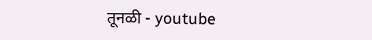तूनळी - youtube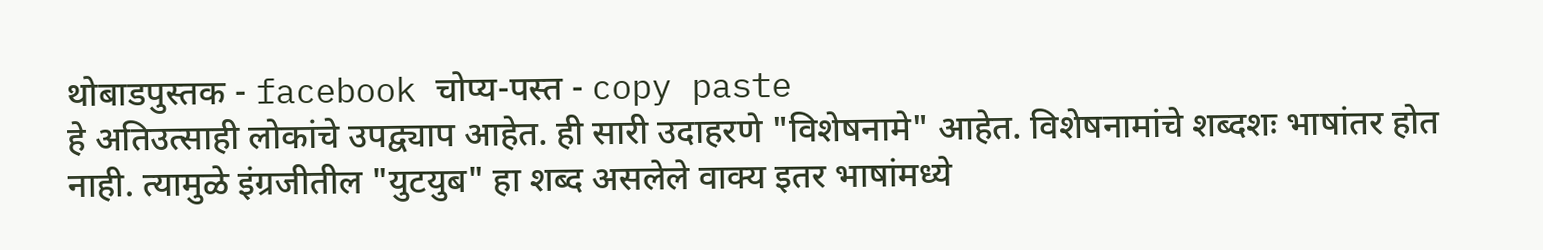थोबाडपुस्तक - facebook चोप्य-पस्त - copy paste
हे अतिउत्साही लोकांचे उपद्व्याप आहेत. ही सारी उदाहरणे "विशेषनामे" आहेत. विशेषनामांचे शब्दशः भाषांतर होत नाही. त्यामुळे इंग्रजीतील "युटयुब" हा शब्द असलेले वाक्य इतर भाषांमध्ये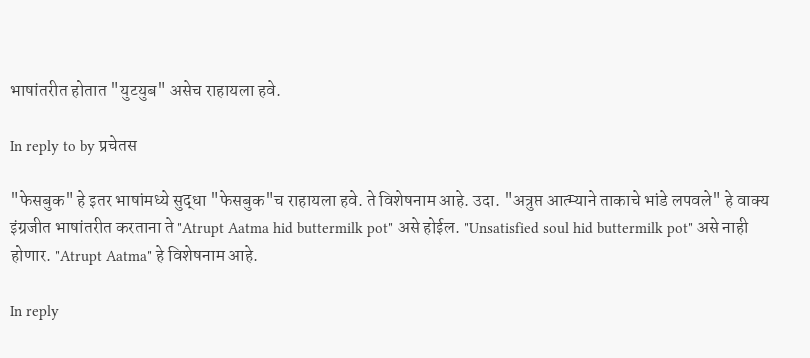भाषांतरीत होतात "युटयुब" असेच राहायला हवे.

In reply to by प्रचेतस

"फेसबुक" हे इतर भाषांमध्ये सुद्धा "फेसबुक"च राहायला हवे. ते विशेषनाम आहे. उदा. "अत्रुप्त आत्म्याने ताकाचे भांडे लपवले" हे वाक्य इंग्रजीत भाषांतरीत करताना ते "Atrupt Aatma hid buttermilk pot" असे होईल. "Unsatisfied soul hid buttermilk pot" असे नाही होणार. "Atrupt Aatma" हे विशेषनाम आहे.

In reply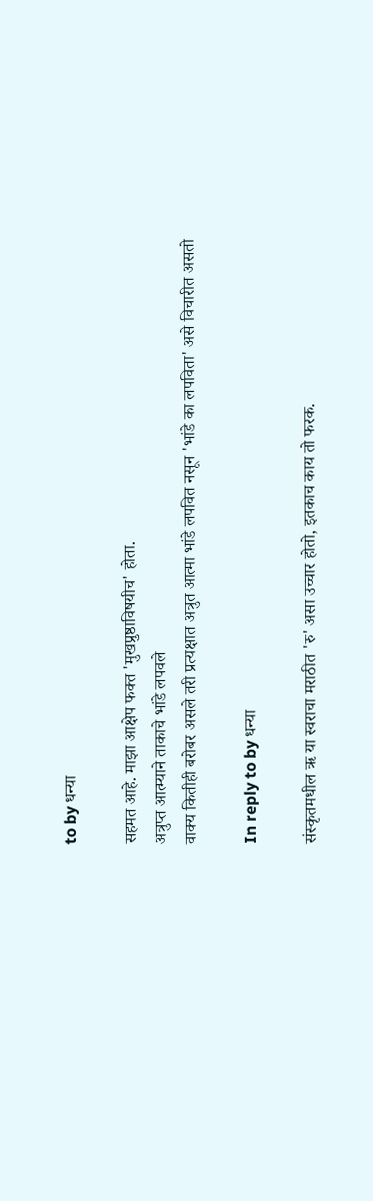to by धन्या

सहमत आहे. माझा आक्षेप फक्त 'मुखप्रुष्ठाविषयीच' होता.
अत्रुप्त आत्म्याने ताकाचे भांडे लपवले
वाक्य कितीही बरोबर असले तरी प्रत्यक्षात अत्रुत आत्मा भांडे लपवित नसून 'भांडे का लपविता' असे विचारीत असतो

In reply to by धन्या

संस्कृतमधील ऋ या स्वराचा मराठीत 'रु' असा उच्चार होतो, इतकाच काय तो फरक.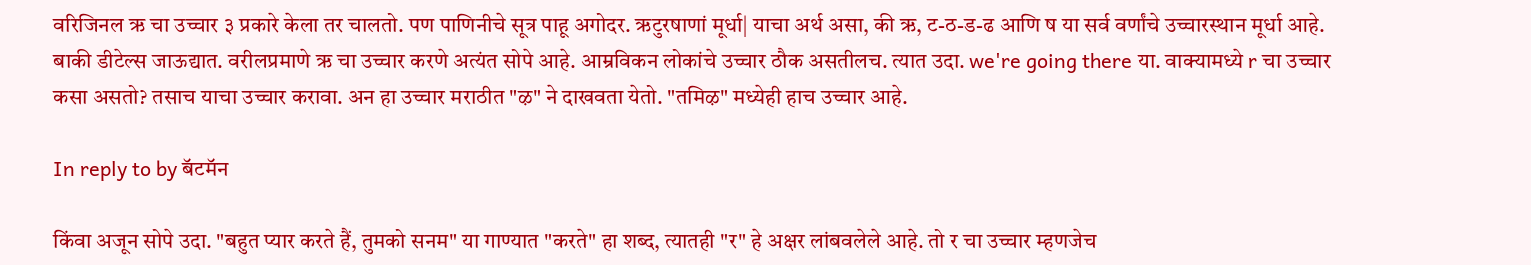वरिजिनल ऋ चा उच्चार ३ प्रकारे केला तर चालतो. पण पाणिनीचे सूत्र पाहू अगोदर. ऋटुरषाणां मूर्धा| याचा अर्थ असा, की ऋ, ट-ठ-ड-ढ आणि ष या सर्व वर्णांचे उच्चारस्थान मूर्धा आहे. बाकी डीटेल्स जाऊद्यात. वरीलप्रमाणे ऋ चा उच्चार करणे अत्यंत सोपे आहे. आम्रविकन लोकांचे उच्चार ठौक असतीलच. त्यात उदा. we're going there या. वाक्यामध्ये r चा उच्चार कसा असतो? तसाच याचा उच्चार करावा. अन हा उच्चार मराठीत "ऴ" ने दाखवता येतो. "तमिऴ" मध्येही हाच उच्चार आहे.

In reply to by बॅटमॅन

किंवा अजून सोपे उदा. "बहुत प्यार करते हैं, तुमको सनम" या गाण्यात "करते" हा शब्द, त्यातही "र" हे अक्षर लांबवलेले आहे. तो र चा उच्चार म्हणजेच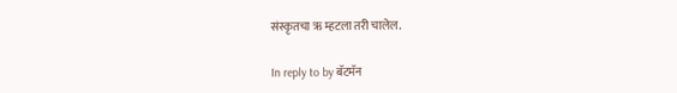संस्कृतचा ऋ म्हटला तरी चालेल.

In reply to by बॅटमॅन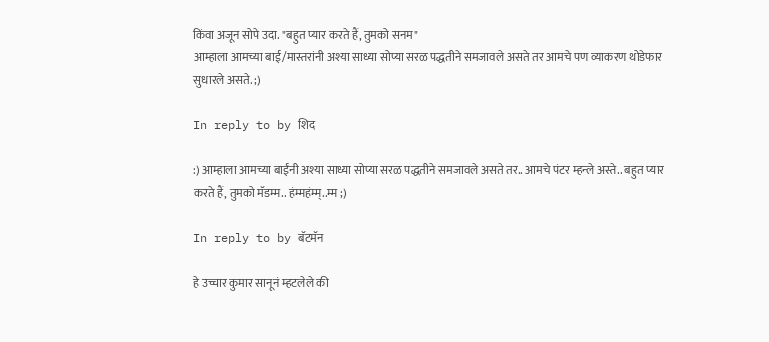किंवा अजून सोपे उदा. "बहुत प्यार करते हैं, तुमको सनम"
आम्हाला आमच्या बाई/मास्तरांनी अश्या साध्या सोप्या सरळ पद्धतीने समजावले असते तर आमचे पण व्याकरण थोडेफार सुधारले असते. ;)

In reply to by शिद

:) आम्हाला आमच्या बाईंनी अश्या साध्या सोप्या सरळ पद्धतीने समजावले असते तर.. आमचे पंटर म्हन्ले अस्ते.. बहुत प्यार करते हैं, तुमको मॅडम्म.. हंम्महंम्म्..म्म ;)

In reply to by बॅटमॅन

हे उच्चार कुमार सानूनं म्हटलेले की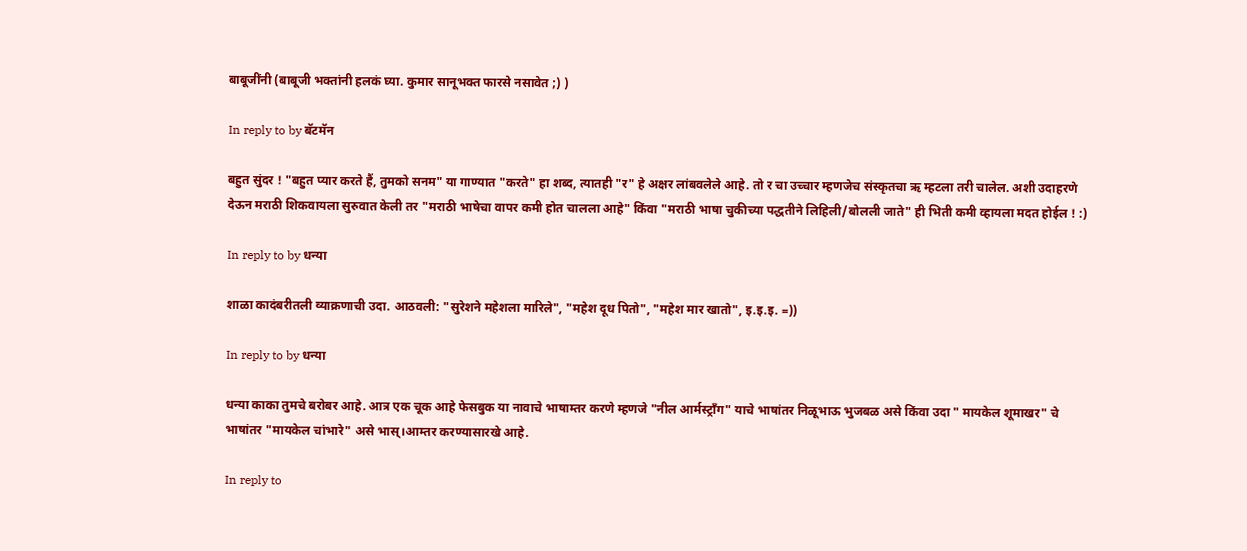बाबूजींनी (बाबूजी भक्तांनी हलकं घ्या. कुमार सानूभक्त फारसे नसावेत ;) )

In reply to by बॅटमॅन

बहुत सुंदर ! "बहुत प्यार करते हैं, तुमको सनम" या गाण्यात "करते" हा शब्द, त्यातही "र" हे अक्षर लांबवलेले आहे. तो र चा उच्चार म्हणजेच संस्कृतचा ऋ म्हटला तरी चालेल. अशी उदाहरणे देऊन मराठी शिकवायला सुरुवात केली तर "मराठी भाषेचा वापर कमी होत चालला आहे" किंवा "मराठी भाषा चुकीच्या पद्धतीने लिहिली/बोलली जाते" ही भिती कमी व्हायला मदत होईल ! :)

In reply to by धन्या

शाळा कादंबरीतली व्याक्रणाची उदा. आठवली: "सुरेशने महेशला मारिले", "महेश दूध पितो", "महेश मार खातो", इ.इ.इ. =))

In reply to by धन्या

धन्या काका तुमचे बरोबर आहे. आत्र एक चूक आहे फेसबुक या नावाचे भाषाम्तर करणे म्हणजे "नील आर्मस्ट्राँग" याचे भाषांतर निळूभाऊ भुजबळ असे किंवा उदा " मायकेल शूमाखर" चे भाषांतर "मायकेल चांभारे" असे भास्।आम्तर करण्यासारखे आहे.

In reply to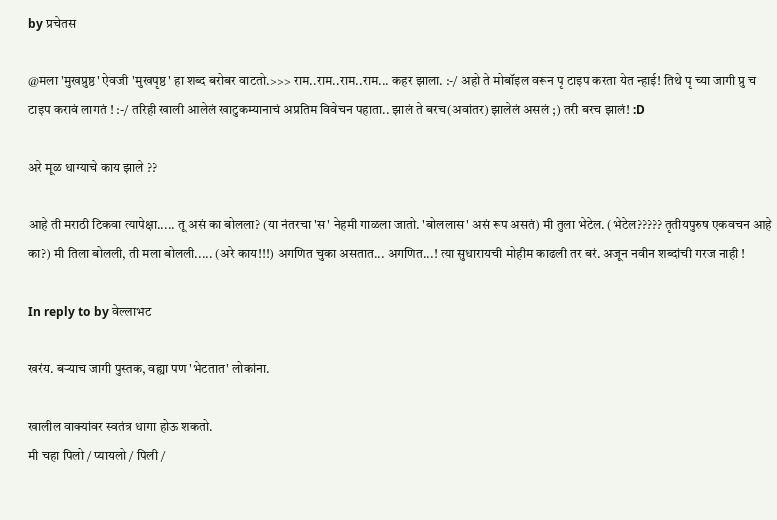by प्रचेतस

@मला 'मुखप्रुष्ठ' ऐवजी 'मुखपृष्ठ' हा शब्द बरोबर वाटतो.>>> राम..राम..राम..राम... कहर झाला. :-/ अहो ते मोबॉइल वरून पृ टाइप करता येत न्हाई! तिथे पृ च्या जागी प्रु च टाइप करावं लागतं ! :-/ तरिही खाली आलेलं खाटुकम्यानाचं अप्रतिम विवेचन पहाता.. झालं ते बरच(अवांतर) झालेलं असलं ;) तरी बरच झालं! :D

अरे मूळ धाग्याचे काय झाले ??

आहे ती मराठी टिकवा त्यापेक्षा..... तू असं का बोलला? (या नंतरचा 'स' नेहमी गाळला जातो. 'बोललास' असं रूप असतं) मी तुला भेटेल. (भेटेल????? तृतीयपुरुष एकवचन आहे का?) मी तिला बोलली, ती मला बोलली..... (अरे काय!!!) अगणित चुका असतात... अगणित...! त्या सुधारायची मोहीम काढली तर बरं. अजून नवीन शब्दांची गरज नाही !

In reply to by वेल्लाभट

खरंय. बर्‍याच जागी पुस्तक, वह्या पण 'भेटतात' लोकांना.

खालील वाक्यांवर स्वतंत्र धागा होऊ शकतो.
मी चहा पिलो / प्यायलो / पिली /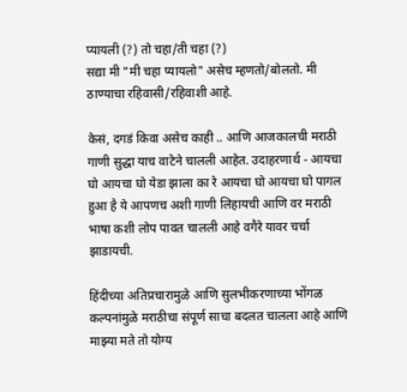प्यायली (?) तो चहा/ती चहा (?)
सद्या मी "मी चहा प्यायलो" असेच म्हणतो/बोलतो. मी ठाण्याचा रहिवासी/रहिवाशी आहे.

केसं, दगडं किवा असेच काही .. आणि आजकालची मराठी गाणी सुद्धा याच वाटेने चालली आहेत. उदाहरणार्थ - आयचा घो आयचा घो येडा झाला का रे आयचा घो आयचा घो पागल हुआ है ये आपणच अशी गाणी लिहायची आणि वर मराठी भाषा कशी लोप पावत चालली आहे वगैरे यावर चर्चा झाडायची.

हिंदीच्या अतिप्रचारामुळे आणि सुलभीकरणाच्या भोंगळ कल्पनांमुळे मराठीचा संपूर्ण साचा बदलत चालला आहे आणि माझ्या मते तो योग्य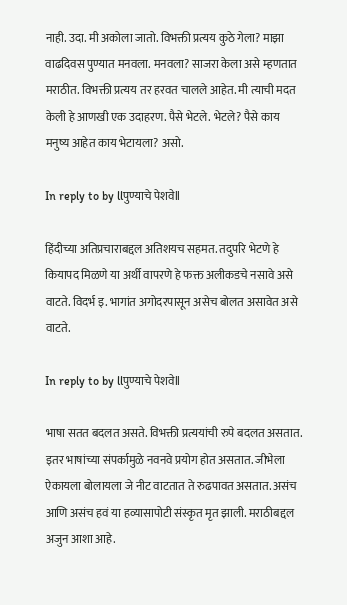नाही. उदा. मी अकोला जातो. विभक्ती प्रत्यय कुठे गेला? माझा वाढदिवस पुण्यात मनवला. मनवला? साजरा केला असे म्हणतात मराठीत. विभक्ती प्रत्यय तर हरवत चालले आहेत. मी त्याची मदत केली हे आणखी एक उदाहरण. पैसे भेटले. भेटले? पैसे काय मनुष्य आहेत काय भेटायला? असो.

In reply to by llपुण्याचे पेशवेll

हिंदीच्या अतिप्रचाराबद्दल अतिशयच सहमत. तदुपरि भेटणे हे कियापद मिळणे या अर्थी वापरणे हे फक्त अलीकडचे नसावे असे वाटते. विदर्भ इ. भागांत अगोदरपासून असेच बोलत असावेत असे वाटते.

In reply to by llपुण्याचे पेशवेll

भाषा सतत बदलत असते. विभक्ती प्रत्ययांची रुपे बदलत असतात. इतर भाषांच्या संपर्कामुळे नवनवे प्रयोग होत असतात. जीभेला ऐकायला बोलायला जे नीट वाटतात ते रुढपावत असतात. असंच आणि असंच हवं या हव्यासापोटी संस्कृत मृत झाली. मराठीबद्दल अजुन आशा आहे.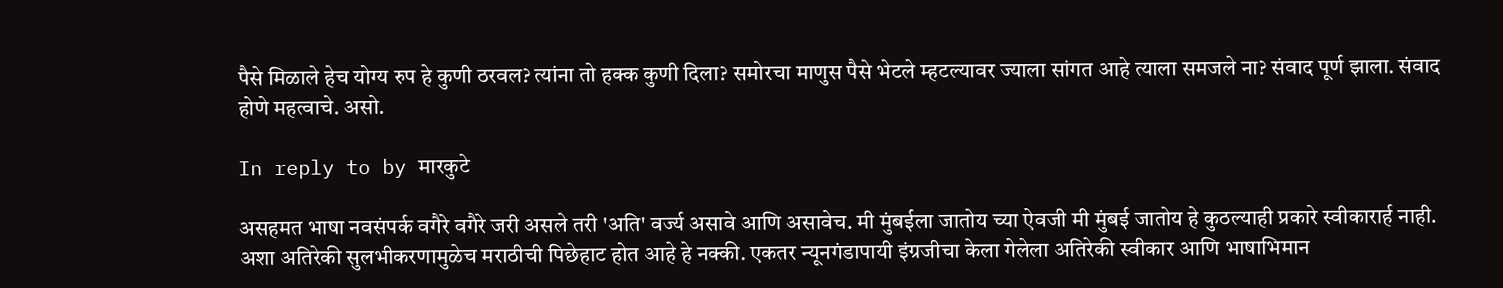पैसे मिळाले हेच योग्य रुप हे कुणी ठरवल? त्यांना तो हक्क कुणी दिला? समोरचा माणुस पैसे भेटले म्हटल्यावर ज्याला सांगत आहे त्याला समजले ना? संवाद पूर्ण झाला. संवाद होणे महत्वाचे. असो.

In reply to by मारकुटे

असहमत भाषा नवसंपर्क वगैरे वगैरे जरी असले तरी 'अति' वर्ज्य असावे आणि असावेच. मी मुंबईला जातोय च्या ऐवजी मी मुंबई जातोय हे कुठल्याही प्रकारे स्वीकारार्ह नाही. अशा अतिरेकी सुलभीकरणामुळेच मराठीची पिछेहाट होत आहे हे नक्की. एकतर न्यूनगंडापायी इंग्रजीचा केला गेलेला अतिरेकी स्वीकार आणि भाषाभिमान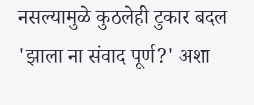नसल्यामुळे कुठलेही टुकार बदल 'झाला ना संवाद पूर्ण?' अशा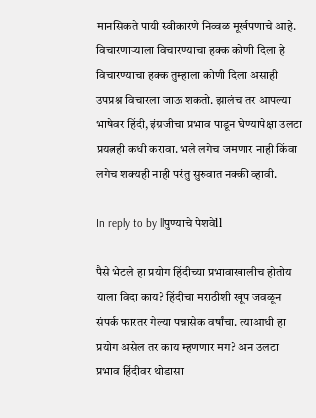मानसिकते पायी स्वीकारणे निव्वळ मूर्खपणाचे आहे. विचारणार्‍याला विचारण्याचा हक्क कोणी दिला हे विचारण्याचा हक्क तुम्हाला कोणी दिला असाही उपप्रश्न विचारला जाऊ शकतो. झालंच तर आपल्या भाषेवर हिंदी, इंग्रजीचा प्रभाव पाडून घेण्यापेक्षा उलटा प्रयत्नही कधी करावा. भले लगेच जमणार नाही किंवा लगेच शक्यही नाही परंतु सुरुवात नक्की व्हावी.

In reply to by llपुण्याचे पेशवेll

पैसे भेटले हा प्रयोग हिंदीच्या प्रभावाखालीच होतोय याला विदा काय? हिंदीचा मराठीशी खूप जवळून संपर्क फारतर गेल्या पन्नासेक वर्षांचा. त्याआधी हा प्रयोग असेल तर काय म्हणणार मग? अन उलटा प्रभाव हिंदीवर थोडासा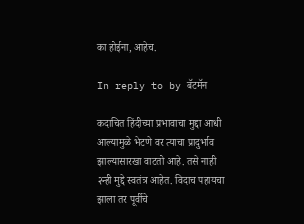का होईना, आहेच.

In reply to by बॅटमॅन

कदाचित हिंदीच्या प्रभावाचा मुद्दा आधी आल्यामुळे भेटणे वर त्याचा प्रादुर्भाव झाल्यासारखा वाटतो आहे. तसे नाही २न्ही मुद्दे स्वतंत्र आहेत. विदाच पहायचा झाला तर पूर्वीचे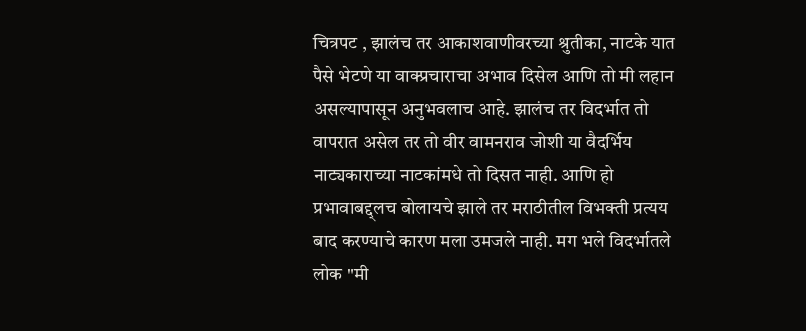चित्रपट , झालंच तर आकाशवाणीवरच्या श्रुतीका, नाटके यात पैसे भेटणे या वाक्प्रचाराचा अभाव दिसेल आणि तो मी लहान असल्यापासून अनुभवलाच आहे. झालंच तर विदर्भात तो वापरात असेल तर तो वीर वामनराव जोशी या वैदर्भिय नाट्यकाराच्या नाटकांमधे तो दिसत नाही. आणि हो प्रभावाबद्द्लच बोलायचे झाले तर मराठीतील विभक्ती प्रत्यय बाद करण्याचे कारण मला उमजले नाही. मग भले विदर्भातले लोक "मी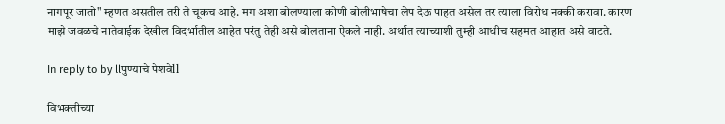नागपूर जातो" म्हणत असतील तरी ते चूकच आहे. मग अशा बोलण्याला कोणी बोलीभाषेचा लेप देऊ पाहत असेल तर त्याला विरोध नक्की करावा. कारण माझे जवळचे नातेवाईक देखील विदर्भातील आहेत परंतु तेही असे बोलताना ऐकले नाही. अर्थात त्याच्याशी तुम्ही आधीच सहमत आहात असे वाटते.

In reply to by llपुण्याचे पेशवेll

विभक्तीच्या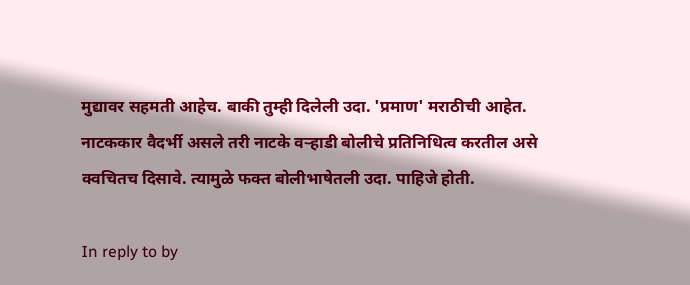मुद्यावर सहमती आहेच. बाकी तुम्ही दिलेली उदा. 'प्रमाण' मराठीची आहेत. नाटककार वैदर्भी असले तरी नाटके वर्‍हाडी बोलीचे प्रतिनिधित्व करतील असे क्वचितच दिसावे. त्यामुळे फक्त बोलीभाषेतली उदा. पाहिजे होती.

In reply to by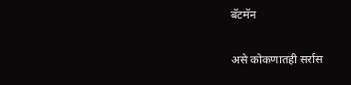बॅटमॅन

असे कोकणातही सर्रास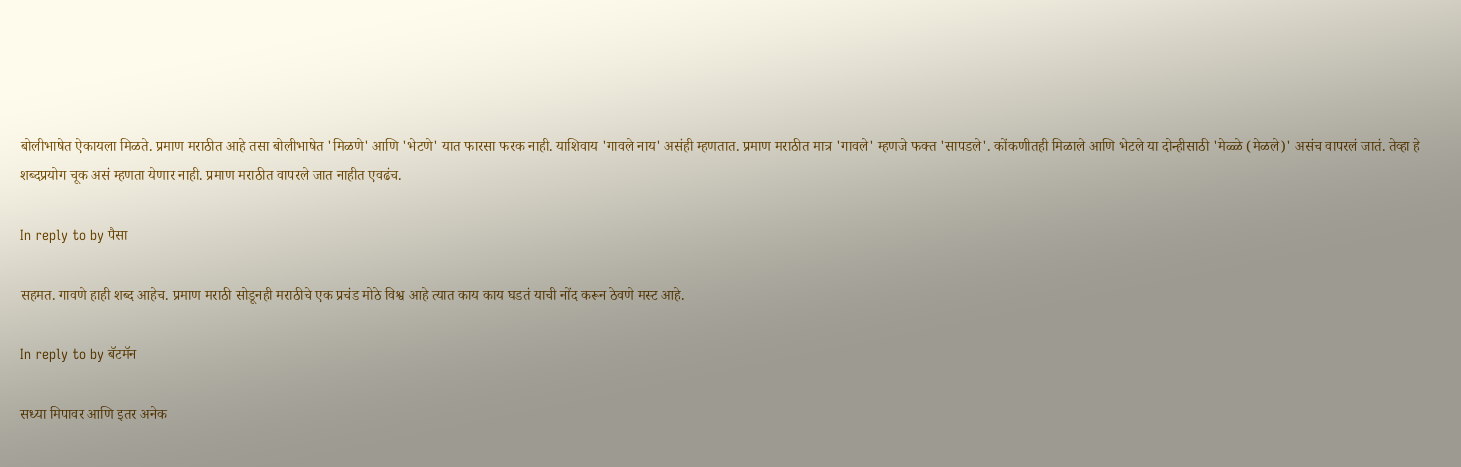बोलीभाषेत ऐकायला मिळते. प्रमाण मराठीत आहे तसा बोलीभाषेत 'मिळणे' आणि 'भेटणे' यात फारसा फरक नाही. याशिवाय 'गावले नाय' असंही म्हणतात. प्रमाण मराठीत मात्र 'गावले' म्हणजे फक्त 'सापडले'. कोंकणीतही मिळाले आणि भेटले या दोन्हीसाठी 'मेळ्ळे (मेळले)' असंच वापरलं जातं. तेव्हा हे शब्दप्रयोग चूक असं म्हणता येणार नाही. प्रमाण मराठीत वापरले जात नाहीत एवढंच.

In reply to by पैसा

सहमत. गावणे हाही शब्द आहेच. प्रमाण मराठी सोडूनही मराठीचे एक प्रचंड मोठे विश्व आहे त्यात काय काय घडतं याची नोंद करून ठेवणे मस्ट आहे.

In reply to by बॅटमॅन

सध्या मिपावर आणि इतर अनेक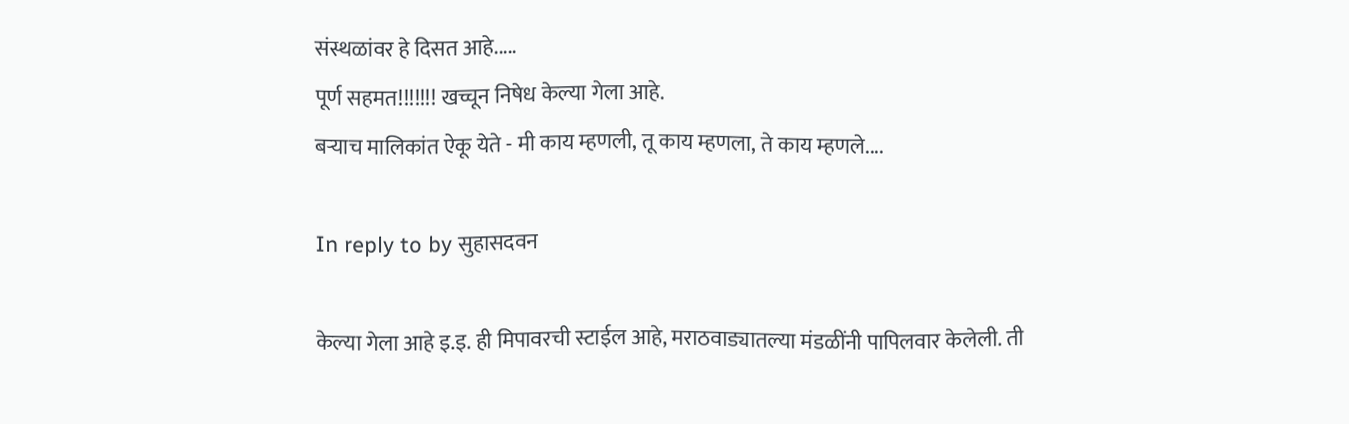संस्थळांवर हे दिसत आहे.....
पूर्ण सहमत!!!!!!! खच्चून निषेध केल्या गेला आहे.
बर्‍याच मालिकांत ऐकू येते - मी काय म्हणली, तू काय म्हणला, ते काय म्हणले....

In reply to by सुहासदवन

केल्या गेला आहे इ.इ. ही मिपावरची स्टाईल आहे, मराठवाड्यातल्या मंडळींनी पापिलवार केलेली. ती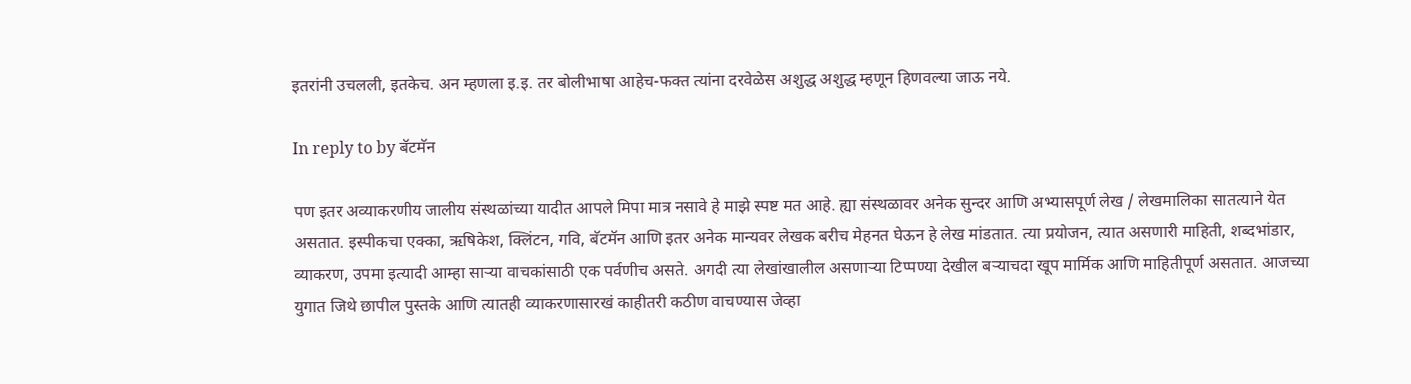इतरांनी उचलली, इतकेच. अन म्हणला इ.इ. तर बोलीभाषा आहेच-फक्त त्यांना दरवेळेस अशुद्ध अशुद्ध म्हणून हिणवल्या जाऊ नये.

In reply to by बॅटमॅन

पण इतर अव्याकरणीय जालीय संस्थळांच्या यादीत आपले मिपा मात्र नसावे हे माझे स्पष्ट मत आहे. ह्या संस्थळावर अनेक सुन्दर आणि अभ्यासपूर्ण लेख / लेखमालिका सातत्याने येत असतात. इस्पीकचा एक्का, ऋषिकेश, क्लिंटन, गवि, बॅटमॅन आणि इतर अनेक मान्यवर लेखक बरीच मेहनत घेऊन हे लेख मांडतात. त्या प्रयोजन, त्यात असणारी माहिती, शब्दभांडार, व्याकरण, उपमा इत्यादी आम्हा सार्‍या वाचकांसाठी एक पर्वणीच असते. अगदी त्या लेखांखालील असणाऱ्या टिप्पण्या देखील बऱ्याचदा खूप मार्मिक आणि माहितीपूर्ण असतात. आजच्या युगात जिथे छापील पुस्तके आणि त्यातही व्याकरणासारखं काहीतरी कठीण वाचण्यास जेव्हा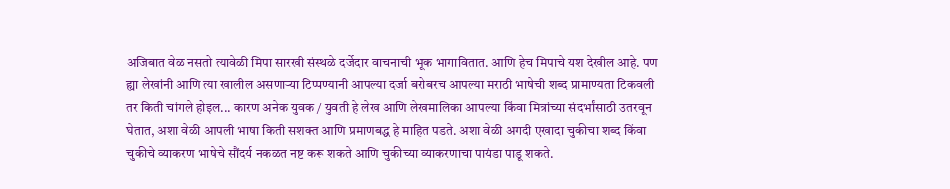अजिबात वेळ नसतो त्यावेळी मिपा सारखी संस्थळे दर्जेदार वाचनाची भूक भागावितात. आणि हेच मिपाचे यश देखील आहे. पण ह्या लेखांनी आणि त्या खालील असणाऱ्या टिप्पण्यानी आपल्या दर्जा बरोबरच आपल्या मराठी भाषेची शब्द प्रामाण्यता टिकवली तर किती चांगले होइल... कारण अनेक युवक / युवती हे लेख आणि लेखमालिका आपल्या किंवा मित्रांच्या संदर्भांसाठी उतरवून घेतात, अशा वेळी आपली भाषा किती सशक्त आणि प्रमाणबद्ध हे माहित पडते. अशा वेळी अगदी एखादा चुकीचा शब्द किंवा चुकीचे व्याकरण भाषेचे सौंदर्य नकळत नष्ट करू शकते आणि चुकीच्या व्याकरणाचा पायंडा पाडू शकते.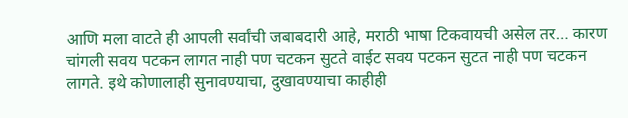आणि मला वाटते ही आपली सर्वांची जबाबदारी आहे, मराठी भाषा टिकवायची असेल तर… कारण चांगली सवय पटकन लागत नाही पण चटकन सुटते वाईट सवय पटकन सुटत नाही पण चटकन लागते. इथे कोणालाही सुनावण्याचा, दुखावण्याचा काहीही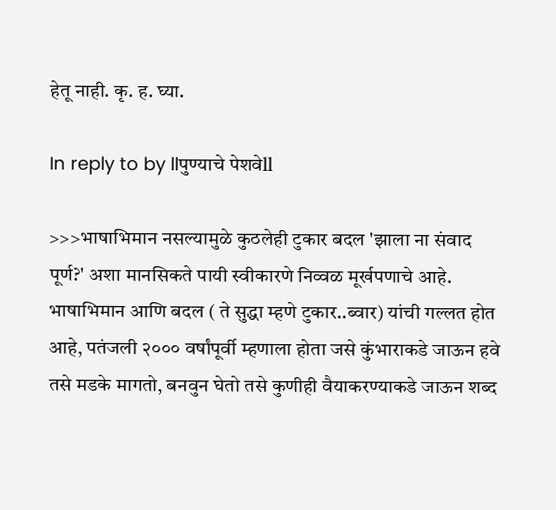हेतू नाही. कृ. ह. घ्या.

In reply to by llपुण्याचे पेशवेll

>>>भाषाभिमान नसल्यामुळे कुठलेही टुकार बदल 'झाला ना संवाद पूर्ण?' अशा मानसिकते पायी स्वीकारणे निव्वळ मूर्खपणाचे आहे. भाषाभिमान आणि बदल ( ते सुद्धा म्हणे टुकार..ब्वार) यांची गल्लत होत आहे, पतंजली २००० वर्षांपूर्वी म्हणाला होता जसे कुंभाराकडे जाऊन हवे तसे मडके मागतो, बनवुन घेतो तसे कुणीही वैयाकरण्याकडे जाऊन शब्द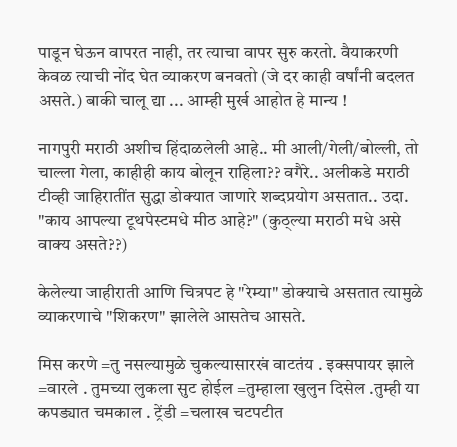पाडून घेऊन वापरत नाही, तर त्याचा वापर सुरु करतो. वैयाकरणी केवळ त्याची नोंद घेत व्याकरण बनवतो (जे दर काही वर्षांनी बदलत असते.) बाकी चालू द्या ... आम्ही मुर्ख आहोत हे मान्य !

नागपुरी मराठी अशीच हिंदाळलेली आहे.. मी आली/गेली/बोल्ली, तो चाल्ला गेला, काहीही काय बोलून राहिला?? वगैरे.. अलीकडे मराठी टीव्ही जाहिरातींत सुद्धा डोक्यात जाणारे शब्दप्रयोग असतात.. उदा. "काय आपल्या टूथपेस्टमधे मीठ आहे?" (कुठ्ल्या मराठी मधे असे वाक्य असते??)

केलेल्या जाहीराती आणि चित्रपट हे "रेम्या" डोक्याचे असतात त्यामुळे व्याकरणाचे "शिकरण" झालेले आसतेच आसते.

मिस करणे =तु नसल्यामुळे चुकल्यासारखं वाटतंय . इक्सपायर झाले =वारले . तुमच्या लुकला सुट होईल =तुम्हाला खुलुन दिसेल .तुम्ही या कपड्यात चमकाल . ट्रेंडी =चलाख चटपटीत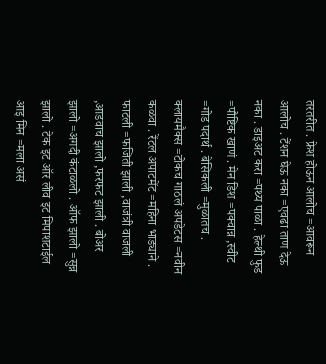तरतरीत . फ्रेश होऊन आलोच =आवरून आलोच . टेंशन घेऊ नका =एवढा ताण देऊ नका . डाइअट करा =पथ्य पाळा . हेल्थी फुड =पौष्टिक खाणं . मेन डिश =पक्वान्न ,स्वीट =गोड पदार्थ . बेसिकली =मुळातच . क्लायमैक्स =टोकच गाठलं अपडेटस =नवीन कळवा . रेंटल अपाटमेंट =महिना भाड्याने . फाटली =फजिती झाली ,वाजंत्री वाजली ,आडवाच झालो ,फरफट झाली . बोअर झालो =अगदी कंटाळलो . ऑफ झालो =सुन्न झालो . टेक इट ऑर लीव इट मिपाशटाईल आइ मिन =मला असं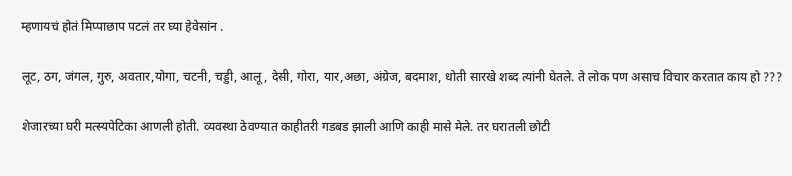म्हणायचं होतं मिप्पाछाप पटलं तर घ्या हेवेसांन .

लूट, ठग, जंगल, गुरु, अवतार,योगा, चटनी, चड्डी, आलू, देसी, गोरा, यार,अछा, अंग्रेज, बदमाश, धोती सारखे शब्द त्यांनी घेतले. ते लोक पण असाच विचार करतात काय हो ???

शेजारच्या घरी मत्स्यपेटिका आणली होती. व्यवस्था ठेवण्यात काहीतरी गडबड झाली आणि काही मासे मेले. तर घरातली छोटी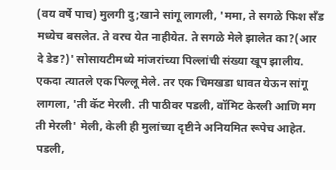(वय वर्षे पाच) मुलगी दु;खाने सांगू लागली, 'ममा, ते सगळे फिश सँड मध्येच बसलेत. ते वरच येत नाहीयेत. ते सगळे मेले झालेत का?(आर दे डेड?)' सोसायटीमध्ये मांजरांच्या पिल्लांची संख्या खूप झालीय. एकदा त्यातले एक पिल्लू मेले. तर एक चिमखडा धावत येऊन सांगू लागला, 'ती कॅट मेरली. ती पाठीवर पडली, वॉमिट केरली आणि मग ती मेरली' मेली, केली ही मुलांच्या दृष्टीने अनियमित रूपेच आहेत. पडली,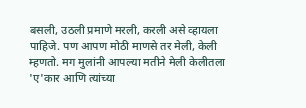बसली, उठली प्रमाणे मरली, करली असे व्हायला पाहिजे. पण आपण मोठी माणसे तर मेली, केली म्हणतो. मग मुलांनी आपल्या मतीने मेली केलीतला 'ए'कार आणि त्यांच्या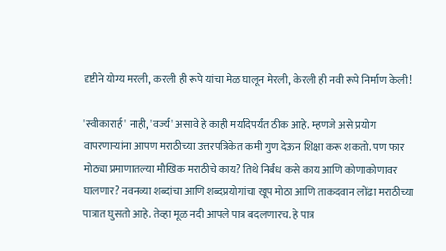दृष्टीने योग्य मरली, करली ही रूपे यांचा मेळ घालून मेरली, केरली ही नवी रूपे निर्माण केली!

'स्वीकारार्ह' नाही, 'वर्ज्य' असावे हे काही मर्यादेपर्यंत ठीक आहे. म्हणजे असे प्रयोग वापरणार्‍यांना आपण मराठीच्या उत्तरपत्रिकेत कमी गुण देऊन शिक्षा करू शकतो. पण फार मोठ्या प्रमाणातल्या मौखिक मराठीचे काय? तिथे निर्बंध कसे काय आणि कोणाकोणावर घालणार? नवनव्या शब्दांचा आणि शब्दप्रयोगांचा खूप मोठा आणि ताकदवान लोंढा मराठीच्या पात्रात घुसतो आहे. तेव्हा मूळ नदी आपले पात्र बदलणारच. हे पात्र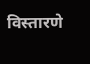विस्तारणे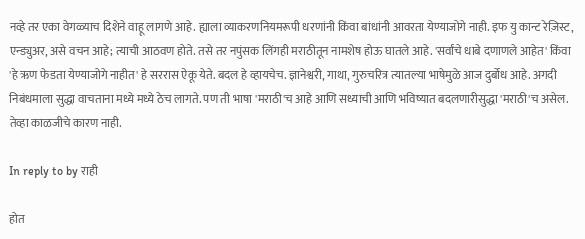नव्हे तर एका वेगळ्याच दिशेने वाहू लागणे आहे. ह्याला व्याकरणनियमरूपी धरणांनी किंवा बांधांनी आवरता येण्याजोगे नाही. इफ यु कान्ट रेज़िस्ट, एन्ड्युअर, असे वचन आहे; त्याची आठवण होते. तसे तर नपुंसक लिंगही मराठीतून नामशेष होऊ घातले आहे. 'सर्वांचे धाबे दणाणले आहेत' किंवा 'हे ऋण फेडता येण्याजोगे नाहीत' हे सररास ऐकू येते. बदल हे व्हायचेच. ज्ञानेश्वरी, गाथा, गुरुचरित्र त्यातल्या भाषेमुळे आज दुर्बोध आहे. अगदी निबंधमाला सुद्धा वाचताना मध्ये मध्ये ठेच लागते. पण ती भाषा 'मराठी'च आहे आणि सध्याची आणि भविष्यात बदलणारीसुद्धा 'मराठी'च असेल. तेव्हा काळजीचे कारण नाही.

In reply to by राही

होत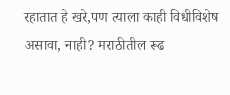रहातात हे खरे,पण त्याला काही विधीविशेष असावा, नाही? मराठीतील रूढ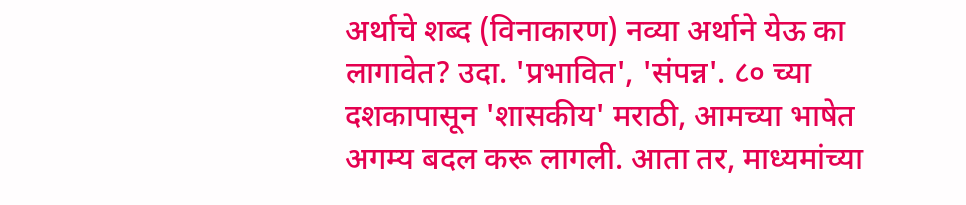अर्थाचे शब्द (विनाकारण) नव्या अर्थाने येऊ का लागावेत? उदा. 'प्रभावित', 'संपन्न'. ८० च्या दशकापासून 'शासकीय' मराठी, आमच्या भाषेत अगम्य बदल करू लागली. आता तर, माध्यमांच्या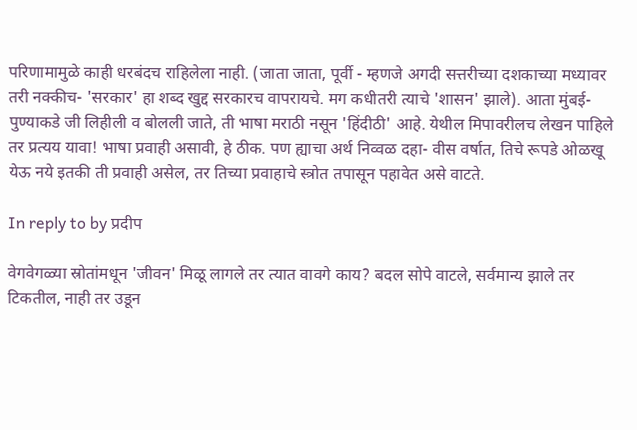परिणामामुळे काही धरबंदच राहिलेला नाही. (जाता जाता, पूर्वी - म्हणजे अगदी सत्तरीच्या दशकाच्या मध्यावर तरी नक्कीच- 'सरकार' हा शब्द खुद्द सरकारच वापरायचे. मग कधीतरी त्याचे 'शासन' झाले). आता मुंबई-पुण्याकडे जी लिहीली व बोलली जाते, ती भाषा मराठी नसून 'हिंदीठी' आहे. येथील मिपावरीलच लेखन पाहिले तर प्रत्यय यावा! भाषा प्रवाही असावी, हे ठीक. पण ह्याचा अर्थ निव्वळ दहा- वीस वर्षात, तिचे रूपडे ओळखू येऊ नये इतकी ती प्रवाही असेल, तर तिच्या प्रवाहाचे स्त्रोत तपासून पहावेत असे वाटते.

In reply to by प्रदीप

वेगवेगळ्या स्रोतांमधून 'जीवन' मिळू लागले तर त्यात वावगे काय? बदल सोपे वाटले, सर्वमान्य झाले तर टिकतील, नाही तर उडून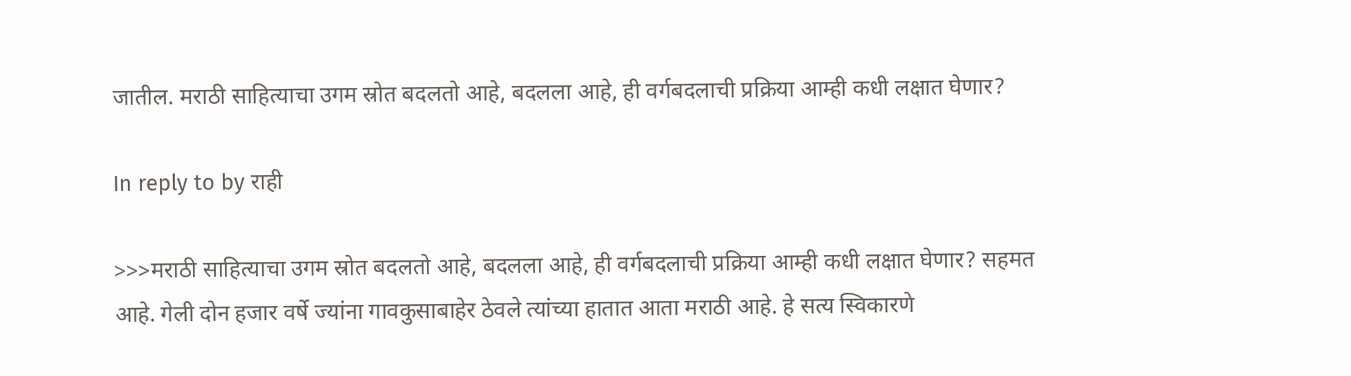जातील. मराठी साहित्याचा उगम स्रोत बदलतो आहे, बदलला आहे, ही वर्गबदलाची प्रक्रिया आम्ही कधी लक्षात घेणार?

In reply to by राही

>>>मराठी साहित्याचा उगम स्रोत बदलतो आहे, बदलला आहे, ही वर्गबदलाची प्रक्रिया आम्ही कधी लक्षात घेणार? सहमत आहे. गेली दोन हजार वर्षे ज्यांना गावकुसाबाहेर ठेवले त्यांच्या हातात आता मराठी आहे. हे सत्य स्विकारणे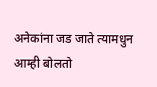अनेकांना जड जाते त्यामधुन आम्ही बोलतो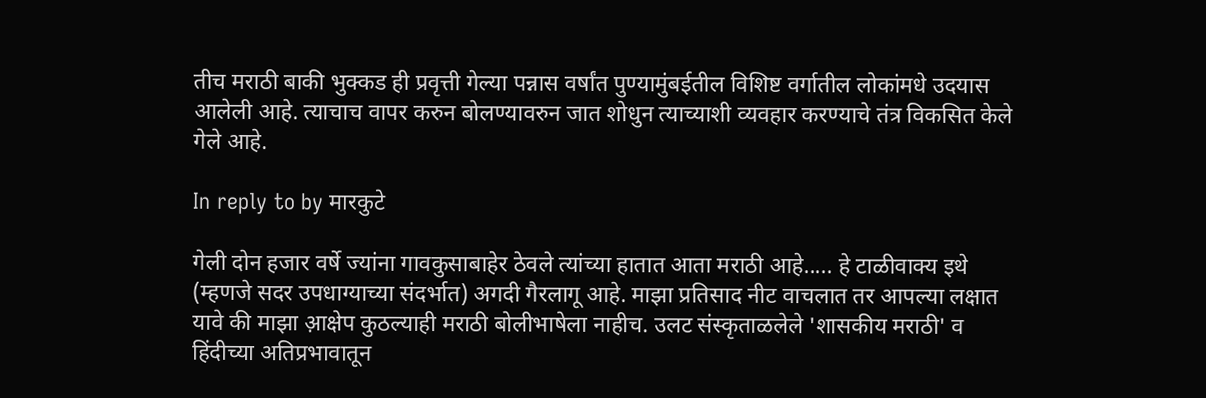तीच मराठी बाकी भुक्कड ही प्रवृत्ती गेल्या पन्नास वर्षांत पुण्यामुंबईतील विशिष्ट वर्गातील लोकांमधे उदयास आलेली आहे. त्याचाच वापर करुन बोलण्यावरुन जात शोधुन त्याच्याशी व्यवहार करण्याचे तंत्र विकसित केले गेले आहे.

In reply to by मारकुटे

गेली दोन हजार वर्षे ज्यांना गावकुसाबाहेर ठेवले त्यांच्या हातात आता मराठी आहे..... हे टाळीवाक्य इथे (म्हणजे सदर उपधाग्याच्या संदर्भात) अगदी गैरलागू आहे. माझा प्रतिसाद नीट वाचलात तर आपल्या लक्षात यावे की माझा आ़क्षेप कुठल्याही मराठी बोलीभाषेला नाहीच. उलट संस्कृताळलेले 'शासकीय मराठी' व हिंदीच्या अतिप्रभावातून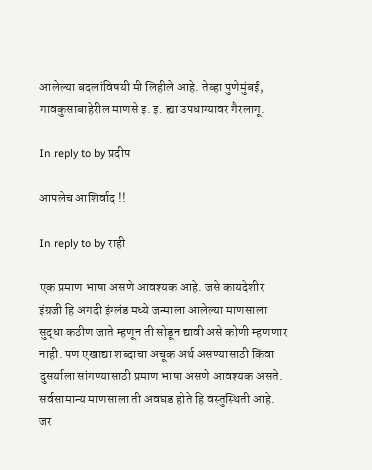आलेल्या बदलांविषयी मी लिहीले आहे. तेव्हा पुणेमुंबई, गावकुसाबाहेरील माणसे इ. इ. ह्या उपधाग्यावर गैरलागू.

In reply to by प्रदीप

आपलेच आशिर्वाद !!

In reply to by राही

एक प्रमाण भाषा असणे आवश्यक आहे. जसे कायदेशीर इंग्रजी हि अगदी इंग्लंड मध्ये जन्माला आलेल्या माणसाला सुद्धा कठीण जाते म्हणून ती सोडून द्यावी असे कोणी म्हणणार नाही. पण एखाद्या शब्दाचा अचूक अर्थ असण्यासाठी किंवा दुसर्याला सांगण्यासाठी प्रमाण भाषा असणे आवश्यक असते. सर्वसामान्य माणसाला ती अवघड होते हि वस्तुस्थिती आहे. जर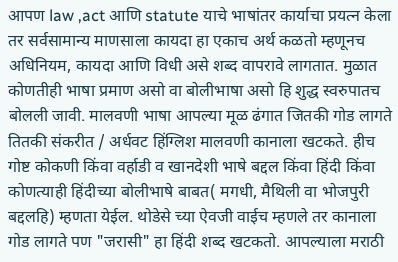आपण law ,act आणि statute याचे भाषांतर कार्याचा प्रयत्न केला तर सर्वसामान्य माणसाला कायदा हा एकाच अर्थ कळतो म्हणूनच अधिनियम, कायदा आणि विधी असे शब्द वापरावे लागतात. मुळात कोणतीही भाषा प्रमाण असो वा बोलीभाषा असो हि शुद्ध स्वरुपातच बोलली जावी. मालवणी भाषा आपल्या मूळ ढंगात जितकी गोड लागते तितकी संकरीत / अर्धवट हिंग्लिश मालवणी कानाला खटकते. हीच गोष्ट कोकणी किंवा वर्हाडी व खानदेशी भाषे बद्दल किंवा हिंदी किंवा कोणत्याही हिंदीच्या बोलीभाषे बाबत( मगधी, मैथिली वा भोजपुरी बद्दलहि) म्हणता येईल. थोडेसे च्या ऐवजी वाईच म्हणले तर कानाला गोड लागते पण "जरासी" हा हिंदी शब्द खटकतो. आपल्याला मराठी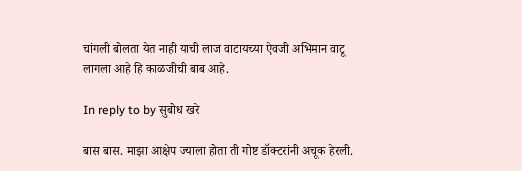चांगली बोलता येत नाही याची लाज वाटायच्या ऐवजी अभिमान वाटू लागला आहे हि काळजीची बाब आहे.

In reply to by सुबोध खरे

बास बास. माझा आक्षेप ज्याला होता ती गोष्ट डॉक्टरांनी अचूक हेरली.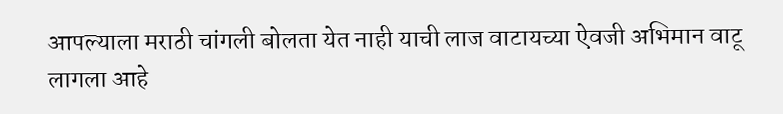आपल्याला मराठी चांगली बोलता येत नाही याची लाज वाटायच्या ऐवजी अभिमान वाटू लागला आहे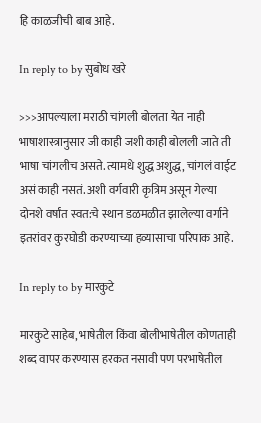हि काळजीची बाब आहे.

In reply to by सुबोध खरे

>>>आपल्याला मराठी चांगली बोलता येत नाही भाषाशास्त्रानुसार जी काही जशी काही बोलली जाते ती भाषा चांगलीच असते. त्यामधे शुद्ध अशुद्ध, चांगलं वाईट असं काही नसतं. अशी वर्गवारी कृत्रिम असून गेल्या दोनशे वर्षांत स्वत:चे स्थान डळमळीत झालेल्या वर्गाने इतरांवर कुरघोडी करण्याच्या हव्यासाचा परिपाक आहे.

In reply to by मारकुटे

मारकुटे साहेब, भाषेतील किंवा बोलीभाषेतील कोणताही शब्द वापर करण्यास हरकत नसावी पण परभाषेतील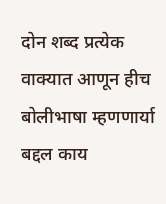दोन शब्द प्रत्येक वाक्यात आणून हीच बोलीभाषा म्हणणार्या बद्दल काय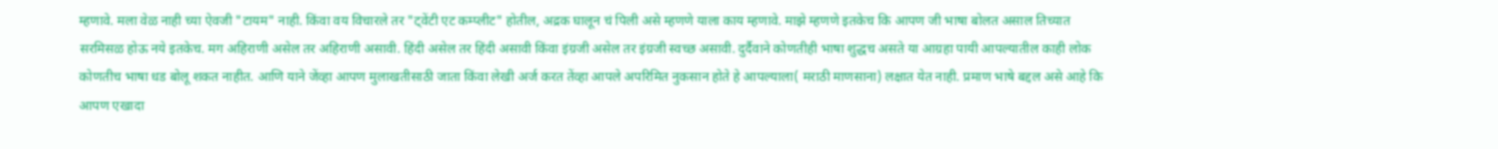म्हणावे. मला वेळ नाही च्या ऐवजी "टायम" नाही. किंवा वय विचारले तर "ट्वेंटी एट कम्प्लीट" होतील, अद्रक घालून चं पिली असे म्हणणे याला काय म्हणावे. माझे म्हणणे इतकेच कि आपण जी भाषा बोलत असाल तिच्यात सरमिसळ होऊ नये इतकेच. मग अहिराणी असेल तर अहिराणी असावी. हिंदी असेल तर हिंदी असावी किंवा इंग्रजी असेल तर इंग्रजी स्वच्छ असावी. दुर्दैवाने कोणतीही भाषा शुद्धच असते या आग्रहा पायी आपल्यातील काही लोक कोणतीच भाषा धड बोलू शकत नाहीत. आणि याने जेंव्हा आपण मुलाखतीसाठी जाता किंवा लेखी अर्ज करत तेंव्हा आपले अपरिमित नुकसान होते हे आपल्याला( मराठी माणसाना) लक्षात येत नाही. प्रमाण भाषे बद्दल असे आहे कि आपण एखादा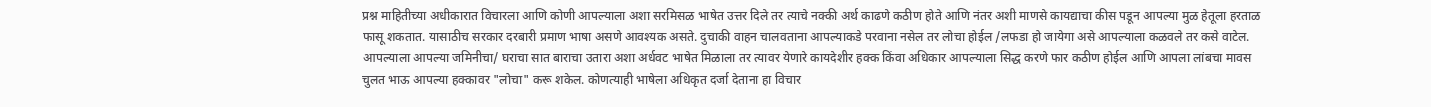प्रश्न माहितीच्या अधीकारात विचारला आणि कोणी आपल्याला अशा सरमिसळ भाषेत उत्तर दिले तर त्याचे नक्की अर्थ काढणे कठीण होते आणि नंतर अशी माणसे कायद्याचा कीस पडून आपल्या मुळ हेतूला हरताळ फासू शकतात. यासाठीच सरकार दरबारी प्रमाण भाषा असणे आवश्यक असते. दुचाकी वाहन चालवताना आपल्याकडे परवाना नसेल तर लोचा होईल /लफडा हो जायेगा असे आपल्याला कळवले तर कसे वाटेल. आपल्याला आपल्या जमिनीचा/ घराचा सात बाराचा उतारा अशा अर्धवट भाषेत मिळाला तर त्यावर येणारे कायदेशीर हक्क किंवा अधिकार आपल्याला सिद्ध करणे फार कठीण होईल आणि आपला लांबचा मावस चुलत भाऊ आपल्या हक्कावर "लोचा" करू शकेल. कोणत्याही भाषेला अधिकृत दर्जा देताना हा विचार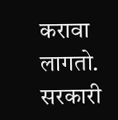करावा लागतो. सरकारी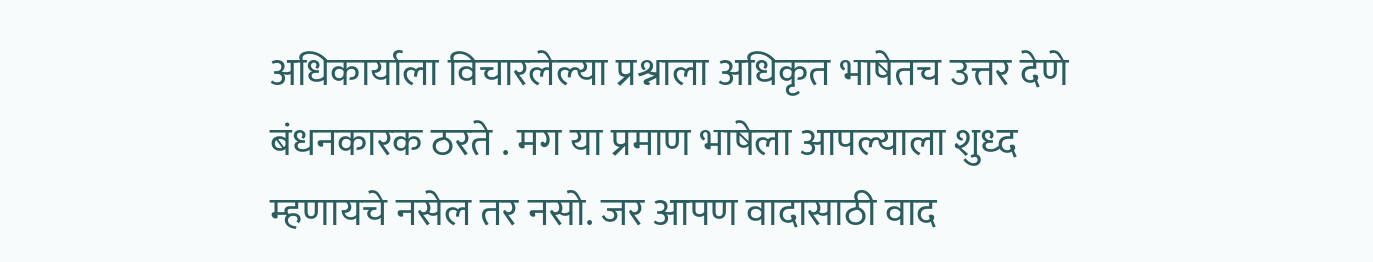अधिकार्याला विचारलेल्या प्रश्नाला अधिकृत भाषेतच उत्तर देणे बंधनकारक ठरते . मग या प्रमाण भाषेला आपल्याला शुध्द म्हणायचे नसेल तर नसो. जर आपण वादासाठी वाद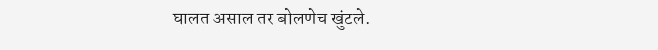घालत असाल तर बोलणेच खुंटले.